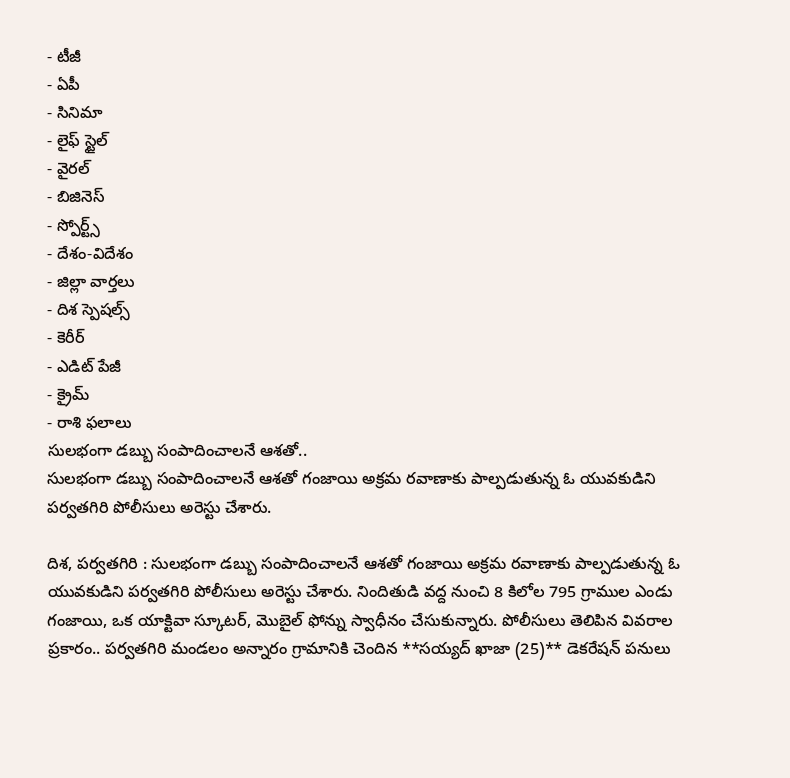- టీజీ
- ఏపీ
- సినిమా
- లైఫ్ స్టైల్
- వైరల్
- బిజినెస్
- స్పోర్ట్స్
- దేశం-విదేశం
- జిల్లా వార్తలు
- దిశ స్పెషల్స్
- కెరీర్
- ఎడిట్ పేజీ
- క్రైమ్
- రాశి ఫలాలు
సులభంగా డబ్బు సంపాదించాలనే ఆశతో..
సులభంగా డబ్బు సంపాదించాలనే ఆశతో గంజాయి అక్రమ రవాణాకు పాల్పడుతున్న ఓ యువకుడిని పర్వతగిరి పోలీసులు అరెస్టు చేశారు.

దిశ, పర్వతగిరి : సులభంగా డబ్బు సంపాదించాలనే ఆశతో గంజాయి అక్రమ రవాణాకు పాల్పడుతున్న ఓ యువకుడిని పర్వతగిరి పోలీసులు అరెస్టు చేశారు. నిందితుడి వద్ద నుంచి 8 కిలోల 795 గ్రాముల ఎండు గంజాయి, ఒక యాక్టివా స్కూటర్, మొబైల్ ఫోన్ను స్వాధీనం చేసుకున్నారు. పోలీసులు తెలిపిన వివరాల ప్రకారం.. పర్వతగిరి మండలం అన్నారం గ్రామానికి చెందిన **సయ్యద్ ఖాజా (25)** డెకరేషన్ పనులు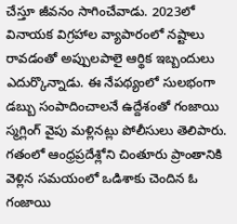చేస్తూ జీవనం సాగించేవాడు. 2023లో వినాయక విగ్రహాల వ్యాపారంలో నష్టాలు రావడంతో అప్పులపాలై ఆర్థిక ఇబ్బందులు ఎదుర్కొన్నాడు. ఈ నేపథ్యంలో సులభంగా డబ్బు సంపాదించాలనే ఉద్దేశంతో గంజాయి స్మగ్లింగ్ వైపు మళ్లినట్లు పోలీసులు తెలిపారు.
గతంలో ఆంధ్రప్రదేశ్లోని చింతూరు ప్రాంతానికి వెళ్లిన సమయంలో ఒడిశాకు చెందిన ఓ గంజాయి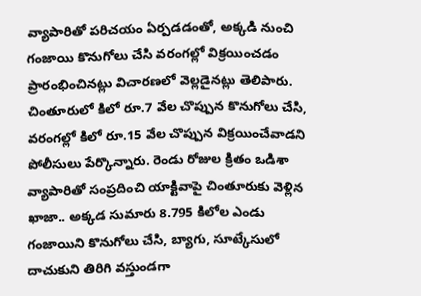వ్యాపారితో పరిచయం ఏర్పడడంతో, అక్కడి నుంచి గంజాయి కొనుగోలు చేసి వరంగల్లో విక్రయించడం ప్రారంభించినట్లు విచారణలో వెల్లడైనట్లు తెలిపారు. చింతూరులో కిలో రూ.7 వేల చొప్పున కొనుగోలు చేసి, వరంగల్లో కిలో రూ.15 వేల చొప్పున విక్రయించేవాడని పోలీసులు పేర్కొన్నారు. రెండు రోజుల క్రితం ఒడిశా వ్యాపారితో సంప్రదించి యాక్టివాపై చింతూరుకు వెళ్లిన ఖాజా.. అక్కడ సుమారు 8.795 కిలోల ఎండు గంజాయిని కొనుగోలు చేసి, బ్యాగు, సూట్కేసులో దాచుకుని తిరిగి వస్తుండగా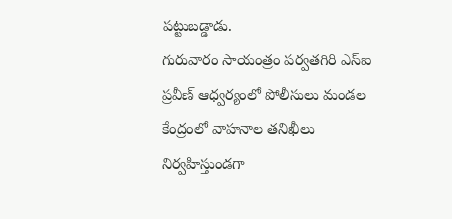పట్టుబడ్డాడు.
గురువారం సాయంత్రం పర్వతగిరి ఎస్ఐ ప్రవీణ్ ఆధ్వర్యంలో పోలీసులు మండల కేంద్రంలో వాహనాల తనిఖీలు నిర్వహిస్తుండగా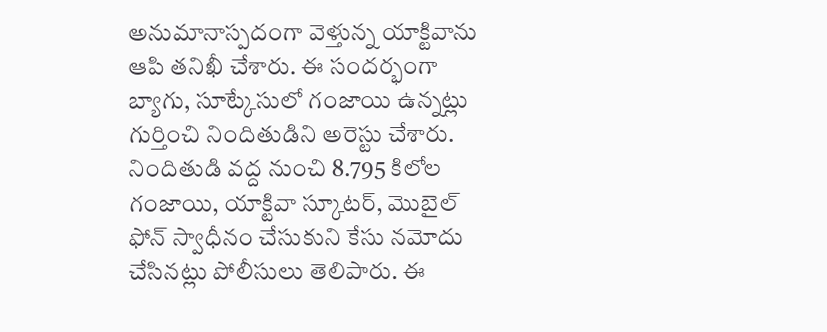అనుమానాస్పదంగా వెళ్తున్న యాక్టివాను ఆపి తనిఖీ చేశారు. ఈ సందర్భంగా బ్యాగు, సూట్కేసులో గంజాయి ఉన్నట్లు గుర్తించి నిందితుడిని అరెస్టు చేశారు. నిందితుడి వద్ద నుంచి 8.795 కిలోల గంజాయి, యాక్టివా స్కూటర్, మొబైల్ ఫోన్ స్వాధీనం చేసుకుని కేసు నమోదు చేసినట్లు పోలీసులు తెలిపారు. ఈ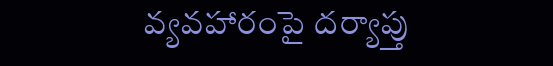వ్యవహారంపై దర్యాప్తు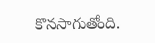కొనసాగుతోంది.